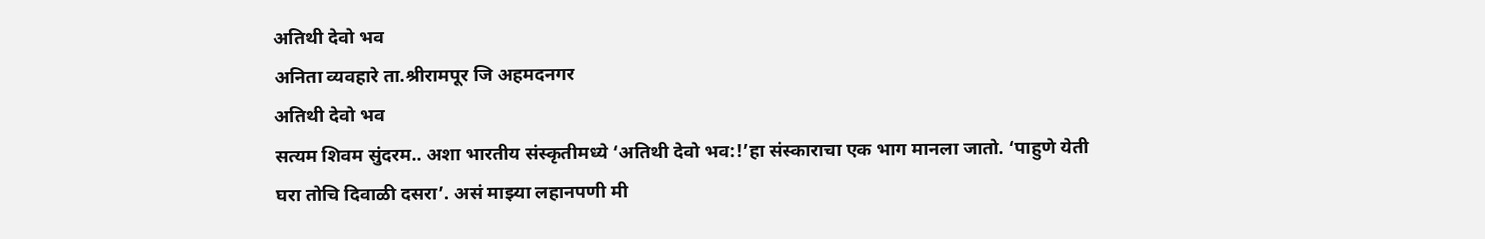अतिथी देवो भव
अनिता व्यवहारे ता.श्रीरामपूर जि अहमदनगर
अतिथी देवो भव
सत्यम शिवम सुंदरम.. अशा भारतीय संस्कृतीमध्ये ‘अतिथी देवो भव:!’हा संस्काराचा एक भाग मानला जातो. ‘पाहुणे येती घरा तोचि दिवाळी दसरा’. असं माझ्या लहानपणी मी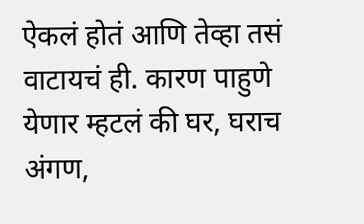ऐकलं होतं आणि तेव्हा तसं वाटायचं ही. कारण पाहुणे येणार म्हटलं की घर, घराच अंगण,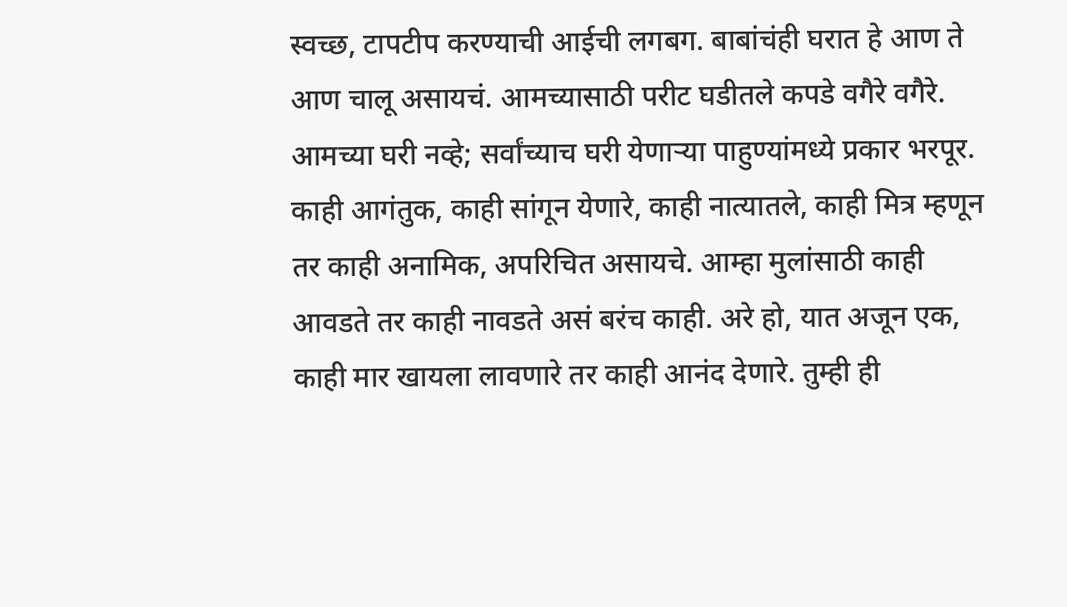स्वच्छ, टापटीप करण्याची आईची लगबग. बाबांचंही घरात हे आण ते आण चालू असायचं. आमच्यासाठी परीट घडीतले कपडे वगैरे वगैरे.
आमच्या घरी नव्हे; सर्वांच्याच घरी येणाऱ्या पाहुण्यांमध्ये प्रकार भरपूर. काही आगंतुक, काही सांगून येणारे, काही नात्यातले, काही मित्र म्हणून तर काही अनामिक, अपरिचित असायचे. आम्हा मुलांसाठी काही आवडते तर काही नावडते असं बरंच काही. अरे हो, यात अजून एक, काही मार खायला लावणारे तर काही आनंद देणारे. तुम्ही ही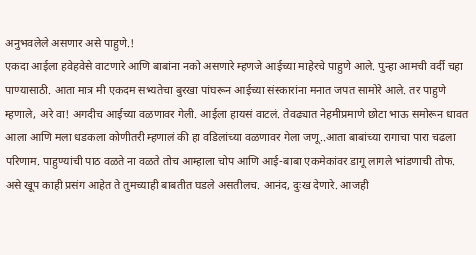अनुभवलेले असणार असे पाहुणे.!
एकदा आईला हवेहवेसे वाटणारे आणि बाबांना नको असणारे म्हणजे आईच्या माहेरचे पाहुणे आले. पुन्हा आमची वर्दी चहा पाण्यासाठी. आता मात्र मी एकदम सभ्यतेचा बुरखा पांघरून आईच्या संस्कारांना मनात जपत सामोरे आले. तर पाहुणे म्हणाले, अरे वा! अगदीच आईच्या वळणावर गेली. आईला हायसं वाटलं. तेवढ्यात नेहमीप्रमाणे छोटा भाऊ समोरून धावत आला आणि मला धडकला कोणीतरी म्हणालं की हा वडिलांच्या वळणावर गेला जणू..आता बाबांच्या रागाचा पारा चढला परिणाम. पाहुण्यांची पाठ वळते ना वळते तोच आम्हाला चोप आणि आई-बाबा एकमेकांवर डागू लागले भांडणाची तोफ.
असे खूप काही प्रसंग आहेत ते तुमच्याही बाबतीत घडले असतीलच. आनंद, दुःख देणारे. आजही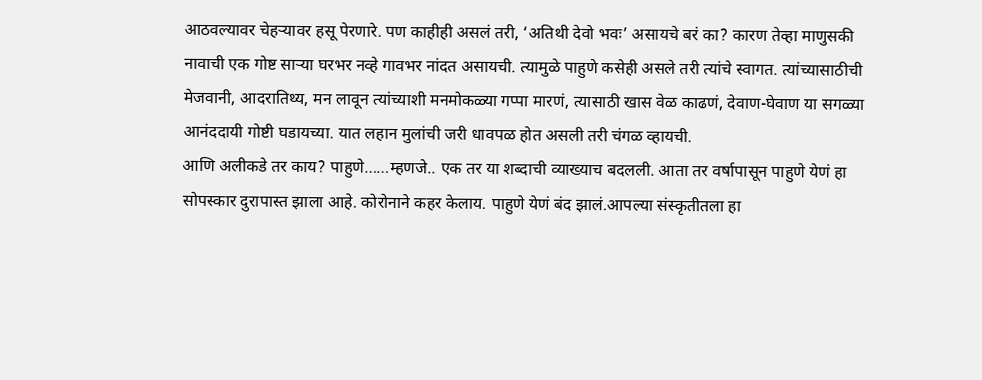आठवल्यावर चेहऱ्यावर हसू पेरणारे. पण काहीही असलं तरी, ‘अतिथी देवो भवः’ असायचे बरं का? कारण तेव्हा माणुसकी नावाची एक गोष्ट साऱ्या घरभर नव्हे गावभर नांदत असायची. त्यामुळे पाहुणे कसेही असले तरी त्यांचे स्वागत. त्यांच्यासाठीची मेजवानी, आदरातिथ्य, मन लावून त्यांच्याशी मनमोकळ्या गप्पा मारणं, त्यासाठी खास वेळ काढणं, देवाण-घेवाण या सगळ्या आनंददायी गोष्टी घडायच्या. यात लहान मुलांची जरी धावपळ होत असली तरी चंगळ व्हायची.
आणि अलीकडे तर काय? पाहुणे……म्हणजे.. एक तर या शब्दाची व्याख्याच बदलली. आता तर वर्षापासून पाहुणे येणं हा सोपस्कार दुरापास्त झाला आहे. कोरोनाने कहर केलाय. पाहुणे येणं बंद झालं.आपल्या संस्कृतीतला हा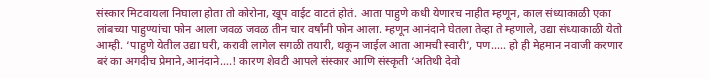संस्कार मिटवायला निघाला होता तो कोरोना, खूप वाईट वाटतं होतं. आता पाहुणे कधी येणारच नाहीत म्हणून, काल संध्याकाळी एका लांबच्या पाहुण्यांचा फोन आला जवळ जवळ तीन चार वर्षांनी फोन आला. म्हणून आनंदाने घेतला तेव्हा ते म्हणाले, उद्या संध्याकाळी येतो आम्ही. ‘पाहुणे येतील उद्या घरी, करावी लागेल सगळी तयारी, थकून जाईल आता आमची स्वारी’, पण….. हो ही मेहमान नवाजी करणार बरं का अगदीच प्रेमाने,आनंदाने….! कारण शेवटी आपले संस्कार आणि संस्कृती ‘अतिथी देवो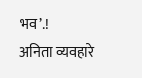भव’.!
अनिता व्यवहारे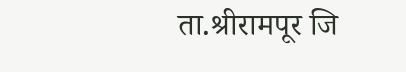ता.श्रीरामपूर जि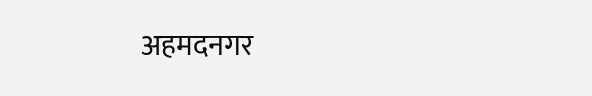अहमदनगर